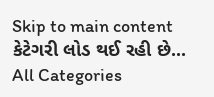Skip to main content
કેટેગરી લોડ થઈ રહી છે...
All Categories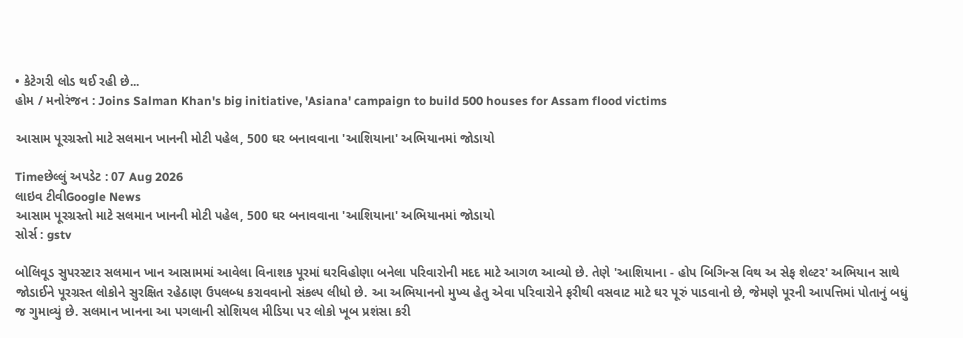• કેટેગરી લોડ થઈ રહી છે...
હોમ / મનોરંજન : Joins Salman Khan's big initiative, 'Asiana' campaign to build 500 houses for Assam flood victims

આસામ પૂરગ્રસ્તો માટે સલમાન ખાનની મોટી પહેલ, 500 ઘર બનાવવાના 'આશિયાના' અભિયાનમાં જોડાયો

Timeછેલ્લું અપડેટ : 07 Aug 2026
લાઇવ ટીવીGoogle News
આસામ પૂરગ્રસ્તો માટે સલમાન ખાનની મોટી પહેલ, 500 ઘર બનાવવાના 'આશિયાના' અભિયાનમાં જોડાયો
સોર્સ : gstv

બોલિવૂડ સુપરસ્ટાર સલમાન ખાન આસામમાં આવેલા વિનાશક પૂરમાં ઘરવિહોણા બનેલા પરિવારોની મદદ માટે આગળ આવ્યો છે. તેણે 'આશિયાના - હોપ બિગિન્સ વિથ અ સેફ શેલ્ટર' અભિયાન સાથે જોડાઈને પૂરગ્રસ્ત લોકોને સુરક્ષિત રહેઠાણ ઉપલબ્ધ કરાવવાનો સંકલ્પ લીધો છે. આ અભિયાનનો મુખ્ય હેતુ એવા પરિવારોને ફરીથી વસવાટ માટે ઘર પૂરું પાડવાનો છે, જેમણે પૂરની આપત્તિમાં પોતાનું બધું જ ગુમાવ્યું છે. સલમાન ખાનના આ પગલાની સોશિયલ મીડિયા પર લોકો ખૂબ પ્રશંસા કરી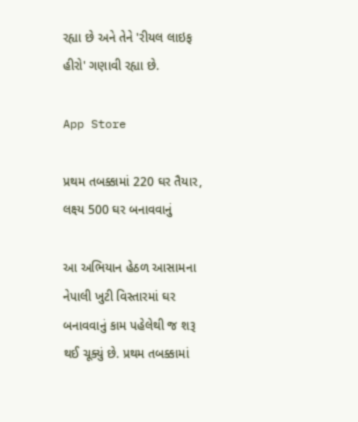રહ્યા છે અને તેને 'રીયલ લાઇફ હીરો' ગણાવી રહ્યા છે.

App Store

પ્રથમ તબક્કામાં 220 ઘર તૈયાર, લક્ષ્ય 500 ઘર બનાવવાનું

આ અભિયાન હેઠળ આસામના નેપાલી ખુટી વિસ્તારમાં ઘર બનાવવાનું કામ પહેલેથી જ શરૂ થઈ ચૂક્યું છે. પ્રથમ તબક્કામાં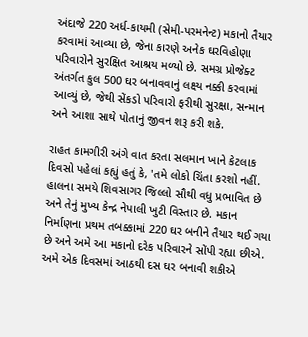અંદાજે 220 અર્ધ-કાયમી (સેમી-પરમનેન્ટ) મકાનો તૈયાર કરવામાં આવ્યા છે, જેના કારણે અનેક ઘરવિહોણા પરિવારોને સુરક્ષિત આશ્રય મળ્યો છે. સમગ્ર પ્રોજેક્ટ અંતર્ગત કુલ 500 ઘર બનાવવાનું લક્ષ્ય નક્કી કરવામાં આવ્યું છે, જેથી સેંકડો પરિવારો ફરીથી સુરક્ષા, સન્માન અને આશા સાથે પોતાનું જીવન શરૂ કરી શકે.

રાહત કામગીરી અંગે વાત કરતા સલમાન ખાને કેટલાક દિવસો પહેલાં કહ્યું હતું કે, 'તમે લોકો ચિંતા કરશો નહીં. હાલના સમયે શિવસાગર જિલ્લો સૌથી વધુ પ્રભાવિત છે અને તેનું મુખ્ય કેન્દ્ર નેપાલી ખુટી વિસ્તાર છે. મકાન નિર્માણના પ્રથમ તબક્કામાં 220 ઘર બનીને તૈયાર થઈ ગયા છે અને અમે આ મકાનો દરેક પરિવારને સોંપી રહ્યા છીએ. અમે એક દિવસમાં આઠથી દસ ઘર બનાવી શકીએ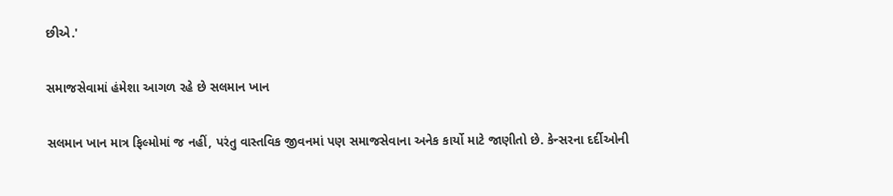છીએ.'

સમાજસેવામાં હંમેશા આગળ રહે છે સલમાન ખાન

સલમાન ખાન માત્ર ફિલ્મોમાં જ નહીં, પરંતુ વાસ્તવિક જીવનમાં પણ સમાજસેવાના અનેક કાર્યો માટે જાણીતો છે. કેન્સરના દર્દીઓની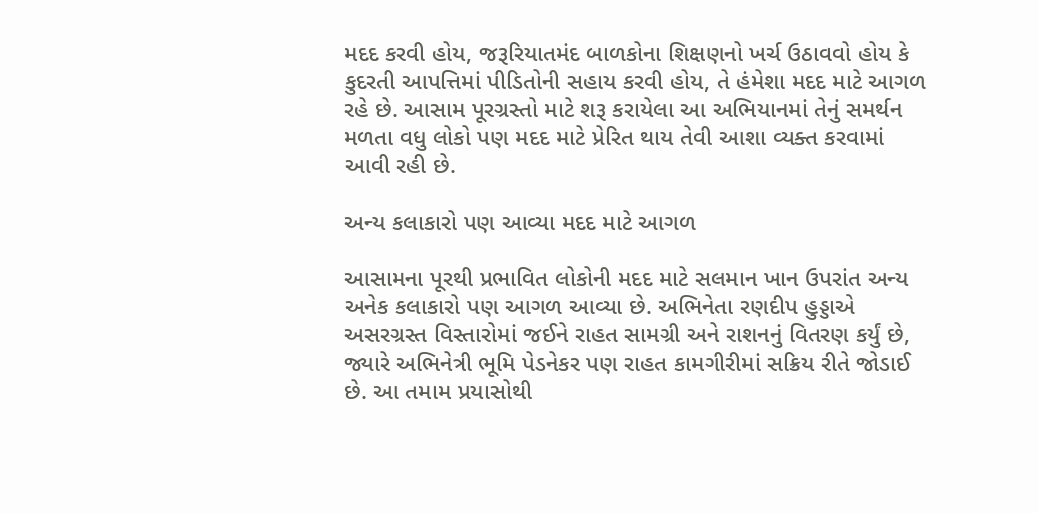મદદ કરવી હોય, જરૂરિયાતમંદ બાળકોના શિક્ષણનો ખર્ચ ઉઠાવવો હોય કે કુદરતી આપત્તિમાં પીડિતોની સહાય કરવી હોય, તે હંમેશા મદદ માટે આગળ રહે છે. આસામ પૂરગ્રસ્તો માટે શરૂ કરાયેલા આ અભિયાનમાં તેનું સમર્થન મળતા વધુ લોકો પણ મદદ માટે પ્રેરિત થાય તેવી આશા વ્યક્ત કરવામાં આવી રહી છે.

અન્ય કલાકારો પણ આવ્યા મદદ માટે આગળ

આસામના પૂરથી પ્રભાવિત લોકોની મદદ માટે સલમાન ખાન ઉપરાંત અન્ય અનેક કલાકારો પણ આગળ આવ્યા છે. અભિનેતા રણદીપ હુડ્ડાએ અસરગ્રસ્ત વિસ્તારોમાં જઈને રાહત સામગ્રી અને રાશનનું વિતરણ કર્યું છે, જ્યારે અભિનેત્રી ભૂમિ પેડનેકર પણ રાહત કામગીરીમાં સક્રિય રીતે જોડાઈ છે. આ તમામ પ્રયાસોથી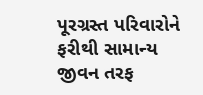પૂરગ્રસ્ત પરિવારોને ફરીથી સામાન્ય જીવન તરફ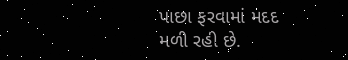પાછા ફરવામાં મદદ મળી રહી છે.